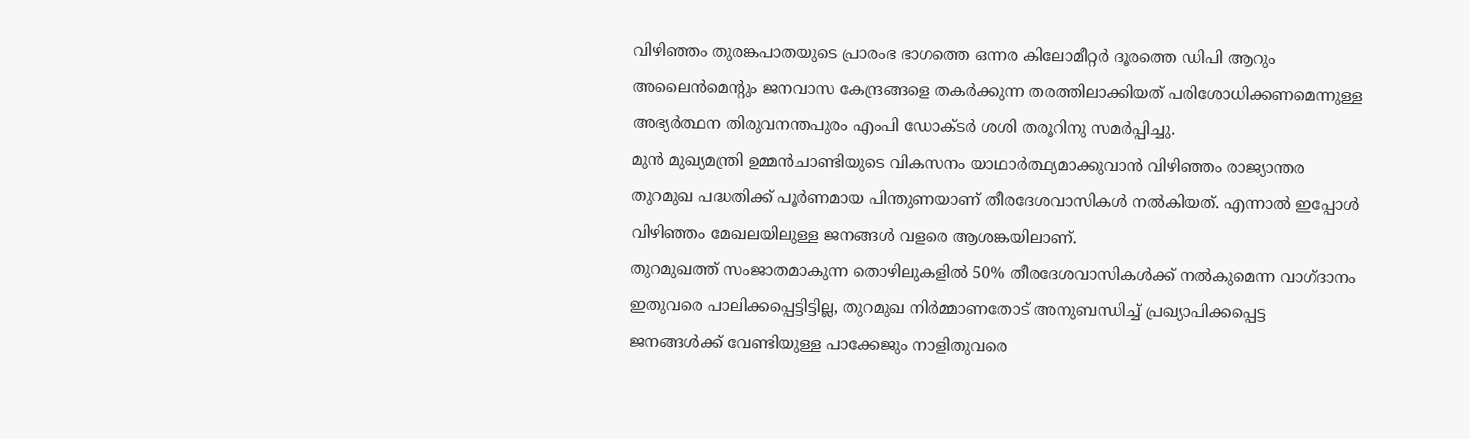വിഴിഞ്ഞം തുരങ്കപാതയുടെ പ്രാരംഭ ഭാഗത്തെ ഒന്നര കിലോമീറ്റർ ദൂരത്തെ ഡിപി ആറും അലൈൻമെന്റും ജനവാസ കേന്ദ്രങ്ങളെ തകർക്കുന്ന തരത്തിലാക്കിയത് പരിശോധിക്കണമെന്നുള്ള അഭ്യർത്ഥന തിരുവനന്തപുരം എംപി ഡോക്ടർ ശശി തരൂറിനു സമർപ്പിച്ചു.
മുൻ മുഖ്യമന്ത്രി ഉമ്മൻചാണ്ടിയുടെ വികസനം യാഥാർത്ഥ്യമാക്കുവാൻ വിഴിഞ്ഞം രാജ്യാന്തര തുറമുഖ പദ്ധതിക്ക് പൂർണമായ പിന്തുണയാണ് തീരദേശവാസികൾ നൽകിയത്. എന്നാൽ ഇപ്പോൾ വിഴിഞ്ഞം മേഖലയിലുള്ള ജനങ്ങൾ വളരെ ആശങ്കയിലാണ്.
തുറമുഖത്ത് സംജാതമാകുന്ന തൊഴിലുകളിൽ 50% തീരദേശവാസികൾക്ക് നൽകുമെന്ന വാഗ്ദാനം ഇതുവരെ പാലിക്കപ്പെട്ടിട്ടില്ല, തുറമുഖ നിർമ്മാണതോട് അനുബന്ധിച്ച് പ്രഖ്യാപിക്കപ്പെട്ട ജനങ്ങൾക്ക് വേണ്ടിയുള്ള പാക്കേജും നാളിതുവരെ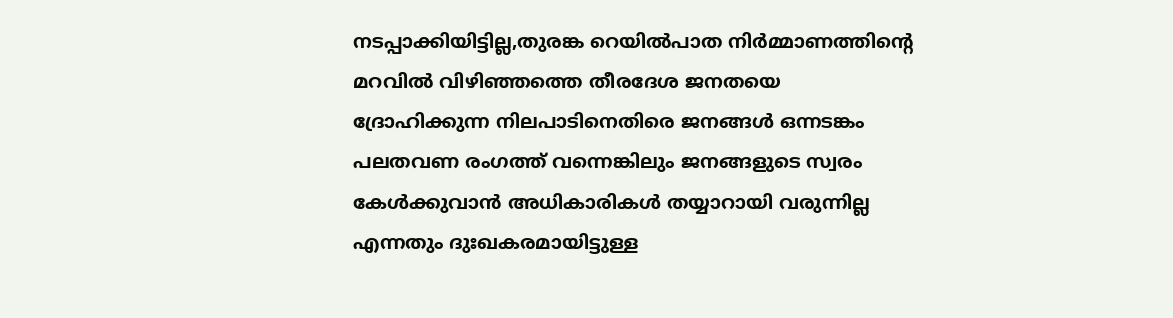നടപ്പാക്കിയിട്ടില്ല,തുരങ്ക റെയിൽപാത നിർമ്മാണത്തിന്റെ മറവിൽ വിഴിഞ്ഞത്തെ തീരദേശ ജനതയെ ദ്രോഹിക്കുന്ന നിലപാടിനെതിരെ ജനങ്ങൾ ഒന്നടങ്കം പലതവണ രംഗത്ത് വന്നെങ്കിലും ജനങ്ങളുടെ സ്വരം കേൾക്കുവാൻ അധികാരികൾ തയ്യാറായി വരുന്നില്ല എന്നതും ദുഃഖകരമായിട്ടുള്ള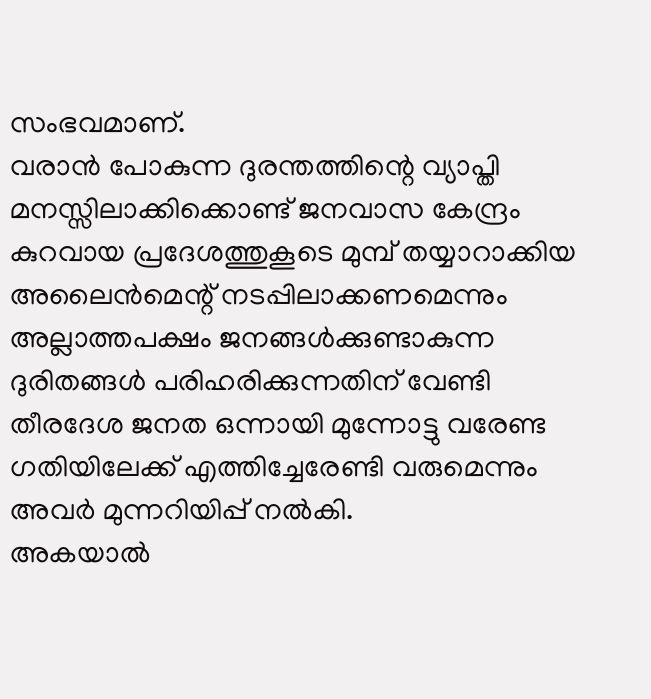സംഭവമാണ്.
വരാൻ പോകുന്ന ദുരന്തത്തിന്റെ വ്യാപ്തി മനസ്സിലാക്കിക്കൊണ്ട് ജനവാസ കേന്ദ്രം കുറവായ പ്രദേശത്തുകൂടെ മുമ്പ് തയ്യാറാക്കിയ അലൈൻമെന്റ് നടപ്പിലാക്കണമെന്നും അല്ലാത്തപക്ഷം ജനങ്ങൾക്കുണ്ടാകുന്ന ദുരിതങ്ങൾ പരിഹരിക്കുന്നതിന് വേണ്ടി തീരദേശ ജനത ഒന്നായി മുന്നോട്ടു വരേണ്ട ഗതിയിലേക്ക് എത്തിച്ചേരേണ്ടി വരുമെന്നും അവർ മുന്നറിയിപ്പ് നൽകി.
അകയാൽ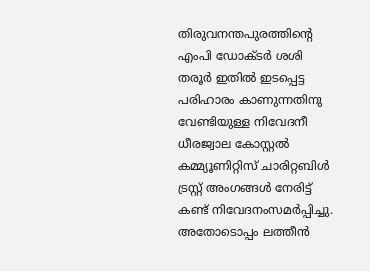തിരുവനന്തപുരത്തിന്റെ എംപി ഡോക്ടർ ശശി തരൂർ ഇതിൽ ഇടപ്പെട്ട പരിഹാരം കാണുന്നതിനു വേണ്ടിയുള്ള നിവേദനീ ധീരജ്വാല കോസ്റ്റൽ കമ്മ്യൂണിറ്റിസ് ചാരിറ്റബിൾ ട്രസ്റ്റ് അംഗങ്ങൾ നേരിട്ട് കണ്ട് നിവേദനംസമർപ്പിച്ചു.
അതോടൊപ്പം ലത്തീൻ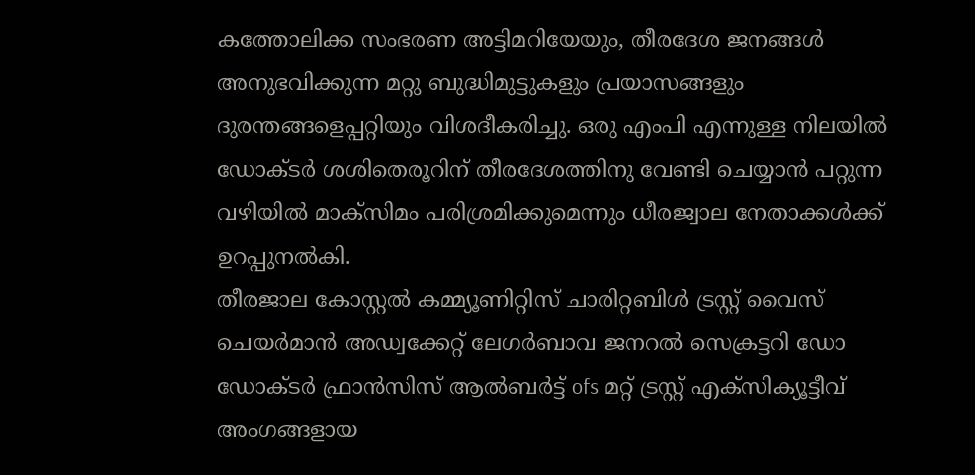കത്തോലിക്ക സംഭരണ അട്ടിമറിയേയും, തീരദേശ ജനങ്ങൾ അനുഭവിക്കുന്ന മറ്റു ബുദ്ധിമുട്ടുകളും പ്രയാസങ്ങളും ദുരന്തങ്ങളെപ്പറ്റിയും വിശദീകരിച്ചു. ഒരു എംപി എന്നുള്ള നിലയിൽ ഡോക്ടർ ശശിതെരൂറിന് തീരദേശത്തിനു വേണ്ടി ചെയ്യാൻ പറ്റുന്ന വഴിയിൽ മാക്സിമം പരിശ്രമിക്കുമെന്നും ധീരജ്വാല നേതാക്കൾക്ക് ഉറപ്പുനൽകി.
തീരജാല കോസ്റ്റൽ കമ്മ്യൂണിറ്റിസ് ചാരിറ്റബിൾ ട്രസ്റ്റ് വൈസ് ചെയർമാൻ അഡ്വക്കേറ്റ് ലേഗർബാവ ജനറൽ സെക്രട്ടറി ഡോ ഡോക്ടർ ഫ്രാൻസിസ് ആൽബർട്ട് ofs മറ്റ് ട്രസ്റ്റ് എക്സിക്യൂട്ടീവ് അംഗങ്ങളായ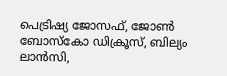പെട്രിഷ്യ ജോസഫ്, ജോൺ ബോസ്കോ ഡിക്രൂസ്, ബില്യം ലാൻസി,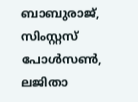ബാബുരാജ്, സിംസ്റ്റസ് പോൾസൺ, ലജിതാ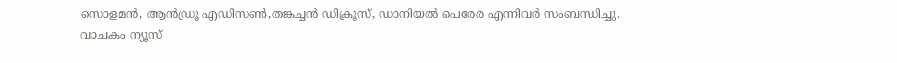സൊളമൻ, ആൻഡ്രൂ എഡിസൺ,തങ്കച്ചൻ ഡിക്രൂസ്, ഡാനിയൽ പെരേര എന്നിവർ സംബന്ധിച്ചു.
വാചകം ന്യൂസ്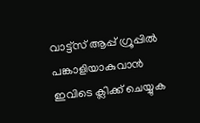വാട്ട്സ് ആപ്പ് ഗ്രൂപ്പിൽ പങ്കാളിയാകുവാൻ
ഇവിടെ ക്ലിക്ക് ചെയ്യുക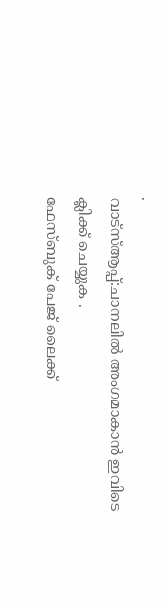.
വാട്സ്ആപ്പ്:ചാനലിൽ അംഗമാകാൻ ഇവിടെ ക്ലിക്ക് ചെയ്യുക .
ഫേസ്ബുക് പേജ് ലൈക്ക്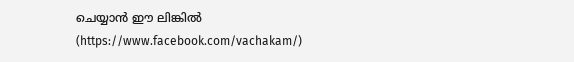ചെയ്യാൻ ഈ ലിങ്കിൽ (https://www.facebook.com/vachakam/)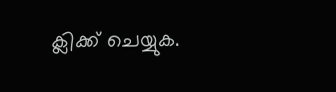ക്ലിക്ക് ചെയ്യുക.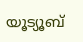യൂട്യൂബ്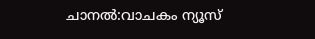ചാനൽ:വാചകം ന്യൂസ്